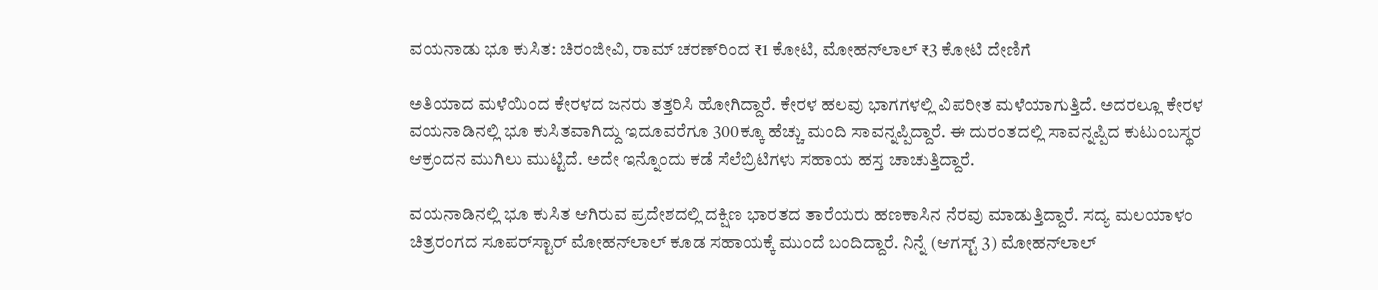ವಯನಾಡು ಭೂ ಕುಸಿತ: ಚಿರಂಜೀವಿ, ರಾಮ್‌ ಚರಣ್‌ರಿಂದ ₹1 ಕೋಟಿ, ಮೋಹನ್‌ಲಾಲ್ ₹3 ಕೋಟಿ ದೇಣಿಗೆ

ಅತಿಯಾದ ಮಳೆಯಿಂದ ಕೇರಳದ ಜನರು ತತ್ತರಿಸಿ ಹೋಗಿದ್ದಾರೆ. ಕೇರಳ ಹಲವು ಭಾಗಗಳಲ್ಲಿ ವಿಪರೀತ ಮಳೆಯಾಗುತ್ತಿದೆ. ಅದರಲ್ಲೂ ಕೇರಳ ವಯನಾಡಿನಲ್ಲಿ ಭೂ ಕುಸಿತವಾಗಿದ್ದು ಇದೂವರೆಗೂ 300ಕ್ಕೂ ಹೆಚ್ಚು ಮಂದಿ ಸಾವನ್ನಪ್ಪಿದ್ದಾರೆ. ಈ ದುರಂತದಲ್ಲಿ ಸಾವನ್ನಪ್ಪಿದ ಕುಟುಂಬಸ್ಥರ ಆಕ್ರಂದನ ಮುಗಿಲು ಮುಟ್ಟಿದೆ. ಅದೇ ಇನ್ನೊಂದು ಕಡೆ ಸೆಲೆಬ್ರಿಟಿಗಳು ಸಹಾಯ ಹಸ್ತ ಚಾಚುತ್ತಿದ್ದಾರೆ.

ವಯನಾಡಿನಲ್ಲಿ ಭೂ ಕುಸಿತ ಆಗಿರುವ ಪ್ರದೇಶದಲ್ಲಿ ದಕ್ಷಿಣ ಭಾರತದ ತಾರೆಯರು ಹಣಕಾಸಿನ ನೆರವು ಮಾಡುತ್ತಿದ್ದಾರೆ. ಸದ್ಯ ಮಲಯಾಳಂ ಚಿತ್ರರಂಗದ ಸೂಪರ್‌ಸ್ಟಾರ್ ಮೋಹನ್‌ಲಾಲ್ ಕೂಡ ಸಹಾಯಕ್ಕೆ ಮುಂದೆ ಬಂದಿದ್ದಾರೆ. ನಿನ್ನೆ (ಆಗಸ್ಟ್ 3) ಮೋಹನ್‌ಲಾಲ್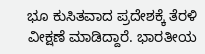ಭೂ ಕುಸಿತವಾದ ಪ್ರದೇಶಕ್ಕೆ ತೆರಳಿ ವೀಕ್ಷಣೆ ಮಾಡಿದ್ದಾರೆ. ಭಾರತೀಯ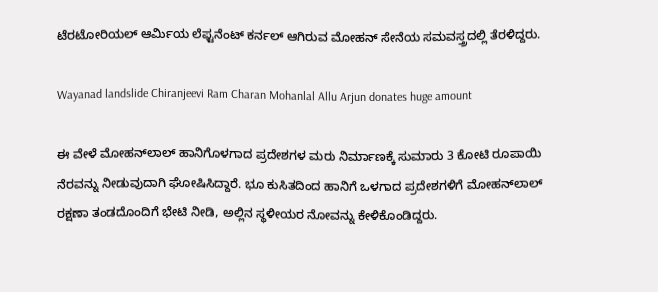ಟೆರಟೋರಿಯಲ್ ಆರ್ಮಿಯ ಲೆಫ್ಟನೆಂಟ್ ಕರ್ನಲ್ ಆಗಿರುವ ಮೋಹನ್ ಸೇನೆಯ ಸಮವಸ್ತ್ರದಲ್ಲಿ ತೆರಳಿದ್ದರು.

Wayanad landslide Chiranjeevi Ram Charan Mohanlal Allu Arjun donates huge amount

ಈ ವೇಳೆ ಮೋಹನ್‌ಲಾಲ್ ಹಾನಿಗೊಳಗಾದ ಪ್ರದೇಶಗಳ ಮರು ನಿರ್ಮಾಣಕ್ಕೆ ಸುಮಾರು 3 ಕೋಟಿ ರೂಪಾಯಿ ನೆರವನ್ನು ನೀಡುವುದಾಗಿ ಘೋಷಿಸಿದ್ದಾರೆ. ಭೂ ಕುಸಿತದಿಂದ ಹಾನಿಗೆ ಒಳಗಾದ ಪ್ರದೇಶಗಳಿಗೆ ಮೋಹನ್‌ಲಾಲ್ ರಕ್ಷಣಾ ತಂಡದೊಂದಿಗೆ ಭೇಟಿ ನೀಡಿ, ಅಲ್ಲಿನ ಸ್ಥಳೀಯರ ನೋವನ್ನು ಕೇಳಿಕೊಂಡಿದ್ದರು.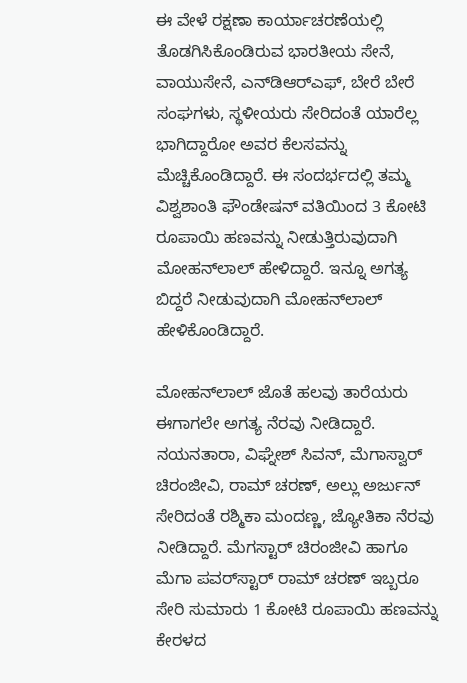ಈ ವೇಳೆ ರಕ್ಷಣಾ ಕಾರ್ಯಾಚರಣೆಯಲ್ಲಿ ತೊಡಗಿಸಿಕೊಂಡಿರುವ ಭಾರತೀಯ ಸೇನೆ, ವಾಯುಸೇನೆ, ಎನ್‌ಡಿಆರ್‌ಎಫ್, ಬೇರೆ ಬೇರೆ ಸಂಘಗಳು, ಸ್ಥಳೀಯರು ಸೇರಿದಂತೆ ಯಾರೆಲ್ಲ ಭಾಗಿದ್ದಾರೋ ಅವರ ಕೆಲಸವನ್ನು ಮೆಚ್ಚಿಕೊಂಡಿದ್ದಾರೆ. ಈ ಸಂದರ್ಭದಲ್ಲಿ ತಮ್ಮ ವಿಶ್ವಶಾಂತಿ ಫೌಂಡೇಷನ್ ವತಿಯಿಂದ 3 ಕೋಟಿ ರೂಪಾಯಿ ಹಣವನ್ನು ನೀಡುತ್ತಿರುವುದಾಗಿ ಮೋಹನ್‌ಲಾಲ್ ಹೇಳಿದ್ದಾರೆ. ಇನ್ನೂ ಅಗತ್ಯ ಬಿದ್ದರೆ ನೀಡುವುದಾಗಿ ಮೋಹನ್‌ಲಾಲ್ ಹೇಳಿಕೊಂಡಿದ್ದಾರೆ.

ಮೋಹನ್‌ಲಾಲ್ ಜೊತೆ ಹಲವು ತಾರೆಯರು ಈಗಾಗಲೇ ಅಗತ್ಯ ನೆರವು ನೀಡಿದ್ದಾರೆ. ನಯನತಾರಾ, ವಿಘ್ನೇಶ್ ಸಿವನ್, ಮೆಗಾಸ್ವಾರ್ ಚಿರಂಜೀವಿ, ರಾಮ್‌ ಚರಣ್, ಅಲ್ಲು ಅರ್ಜುನ್ ಸೇರಿದಂತೆ ರಶ್ಮಿಕಾ ಮಂದಣ್ಣ, ಜ್ಯೋತಿಕಾ ನೆರವು ನೀಡಿದ್ದಾರೆ. ಮೆಗಸ್ಟಾರ್ ಚಿರಂಜೀವಿ ಹಾಗೂ ಮೆಗಾ ಪವರ್‌ಸ್ಟಾರ್ ರಾಮ್‌ ಚರಣ್ ಇಬ್ಬರೂ ಸೇರಿ ಸುಮಾರು 1 ಕೋಟಿ ರೂಪಾಯಿ ಹಣವನ್ನು ಕೇರಳದ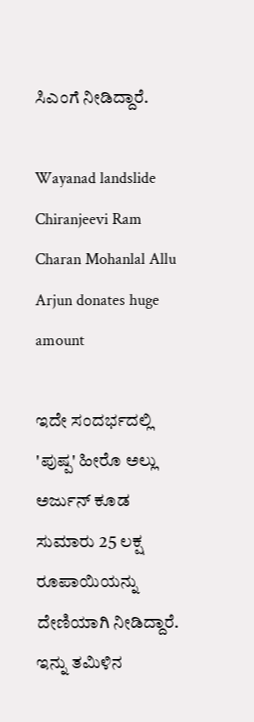ಸಿಎಂಗೆ ನೀಡಿದ್ದಾರೆ.

Wayanad landslide Chiranjeevi Ram Charan Mohanlal Allu Arjun donates huge amount

ಇದೇ ಸಂದರ್ಭದಲ್ಲಿ 'ಪುಷ್ಪ' ಹೀರೊ ಅಲ್ಲು ಅರ್ಜುನ್ ಕೂಡ ಸುಮಾರು 25 ಲಕ್ಷ ರೂಪಾಯಿಯನ್ನು ದೇಣಿಯಾಗಿ ನೀಡಿದ್ದಾರೆ. ಇನ್ನು ತಮಿಳಿನ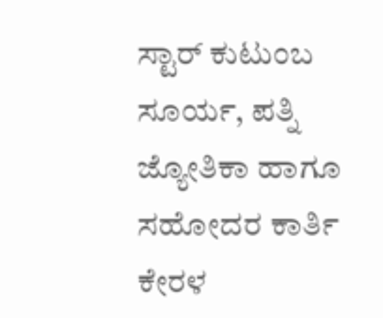ಸ್ಟಾರ್ ಕುಟುಂಬ ಸೂರ್ಯ, ಪತ್ನಿ ಜ್ಯೋತಿಕಾ ಹಾಗೂ ಸಹೋದರ ಕಾರ್ತಿ ಕೇರಳ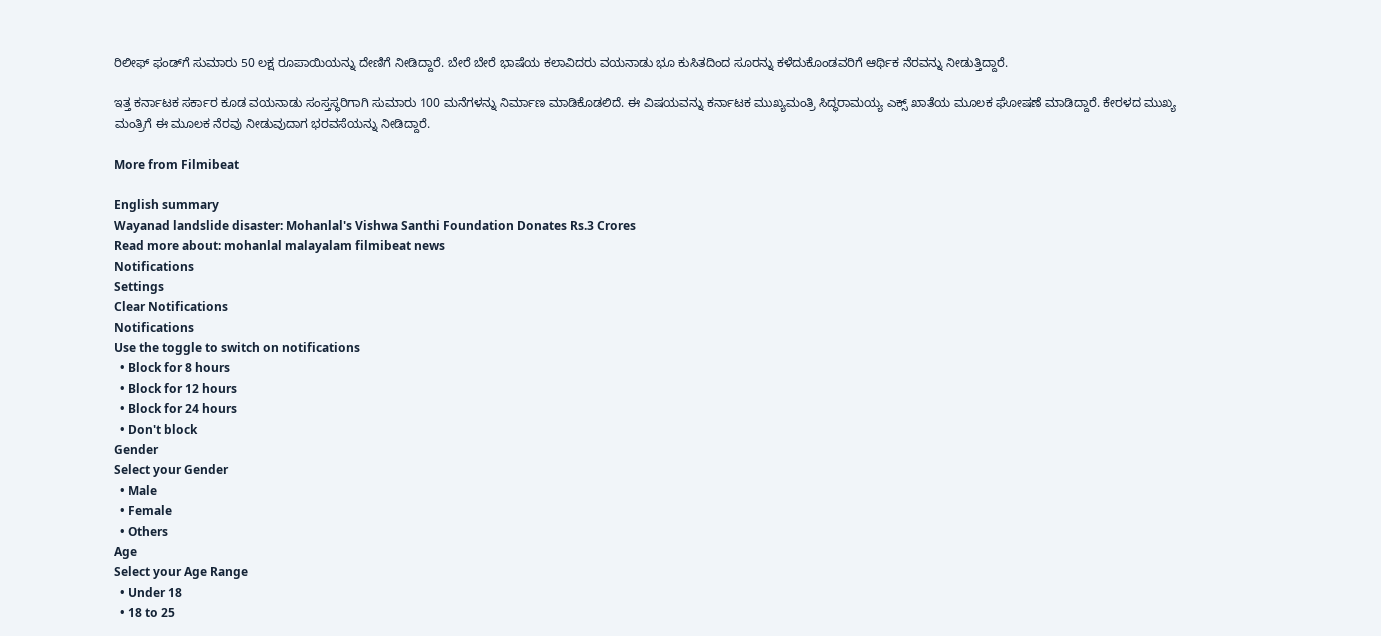ರಿಲೀಫ್‌ ಫಂಡ್‌ಗೆ ಸುಮಾರು 50 ಲಕ್ಷ ರೂಪಾಯಿಯನ್ನು ದೇಣಿಗೆ ನೀಡಿದ್ದಾರೆ. ಬೇರೆ ಬೇರೆ ಭಾಷೆಯ ಕಲಾವಿದರು ವಯನಾಡು ಭೂ ಕುಸಿತದಿಂದ ಸೂರನ್ನು ಕಳೆದುಕೊಂಡವರಿಗೆ ಆರ್ಥಿಕ ನೆರವನ್ನು ನೀಡುತ್ತಿದ್ದಾರೆ.

ಇತ್ತ ಕರ್ನಾಟಕ ಸರ್ಕಾರ ಕೂಡ ವಯನಾಡು ಸಂಸ್ತಸ್ಥರಿಗಾಗಿ ಸುಮಾರು 100 ಮನೆಗಳನ್ನು ನಿರ್ಮಾಣ ಮಾಡಿಕೊಡಲಿದೆ. ಈ ವಿಷಯವನ್ನು ಕರ್ನಾಟಕ ಮುಖ್ಯಮಂತ್ರಿ ಸಿದ್ಧರಾಮಯ್ಯ ಎಕ್ಸ್‌ ಖಾತೆಯ ಮೂಲಕ ಘೋಷಣೆ ಮಾಡಿದ್ದಾರೆ. ಕೇರಳದ ಮುಖ್ಯ ಮಂತ್ರಿಗೆ ಈ ಮೂಲಕ ನೆರವು ನೀಡುವುದಾಗ ಭರವಸೆಯನ್ನು ನೀಡಿದ್ದಾರೆ.

More from Filmibeat

English summary
Wayanad landslide disaster: Mohanlal's Vishwa Santhi Foundation Donates Rs.3 Crores
Read more about: mohanlal malayalam filmibeat news
Notifications
Settings
Clear Notifications
Notifications
Use the toggle to switch on notifications
  • Block for 8 hours
  • Block for 12 hours
  • Block for 24 hours
  • Don't block
Gender
Select your Gender
  • Male
  • Female
  • Others
Age
Select your Age Range
  • Under 18
  • 18 to 25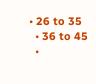• 26 to 35
  • 36 to 45
  •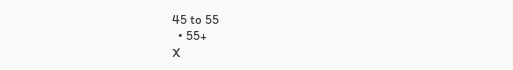45 to 55
  • 55+
X